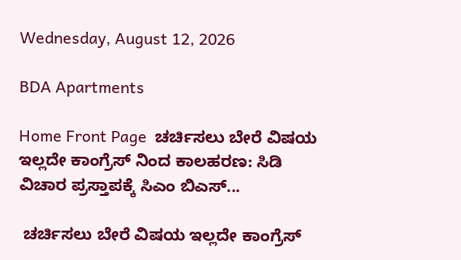Wednesday, August 12, 2026

BDA Apartments

Home Front Page  ಚರ್ಚಿಸಲು ಬೇರೆ ವಿಷಯ ಇಲ್ಲದೇ ಕಾಂಗ್ರೆಸ್ ನಿಂದ ಕಾಲಹರಣ: ಸಿಡಿ ವಿಚಾರ ಪ್ರಸ್ತಾಪಕ್ಕೆ ಸಿಎಂ ಬಿಎಸ್...

 ಚರ್ಚಿಸಲು ಬೇರೆ ವಿಷಯ ಇಲ್ಲದೇ ಕಾಂಗ್ರೆಸ್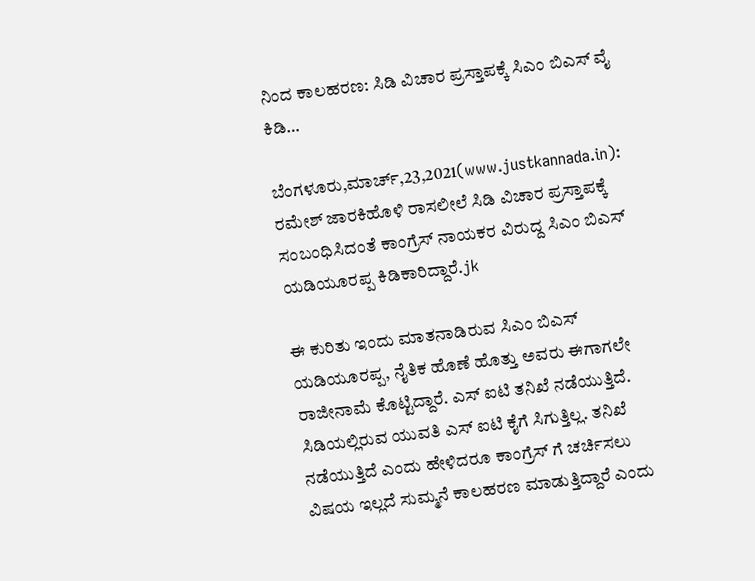ನಿಂದ ಕಾಲಹರಣ: ಸಿಡಿ ವಿಚಾರ ಪ್ರಸ್ತಾಪಕ್ಕೆ ಸಿಎಂ ಬಿಎಸ್ ವೈ ಕಿಡಿ…

ಬೆಂಗಳೂರು,ಮಾರ್ಚ್,23,2021(www.justkannada.in): ರಮೇಶ್ ಜಾರಕಿಹೊಳಿ ರಾಸಲೀಲೆ ಸಿಡಿ ವಿಚಾರ ಪ್ರಸ್ತಾಪಕ್ಕೆ ಸಂಬಂಧಿಸಿದಂತೆ ಕಾಂಗ್ರೆಸ್ ನಾಯಕರ ವಿರುದ್ದ ಸಿಎಂ ಬಿಎಸ್ ಯಡಿಯೂರಪ್ಪ ಕಿಡಿಕಾರಿದ್ದಾರೆ.jk

ಈ ಕುರಿತು ಇಂದು ಮಾತನಾಡಿರುವ ಸಿಎಂ ಬಿಎಸ್ ಯಡಿಯೂರಪ್ಪ, ನೈತಿಕ ಹೊಣೆ ಹೊತ್ತು ಅವರು ಈಗಾಗಲೇ ರಾಜೀನಾಮೆ ಕೊಟ್ಟಿದ್ದಾರೆ. ಎಸ್ ಐಟಿ ತನಿಖೆ ನಡೆಯುತ್ತಿದೆ. ಸಿಡಿಯಲ್ಲಿರುವ ಯುವತಿ ಎಸ್ ಐಟಿ ಕೈಗೆ ಸಿಗುತ್ತಿಲ್ಲ. ತನಿಖೆ ನಡೆಯುತ್ತಿದೆ ಎಂದು ಹೇಳಿದರೂ ಕಾಂಗ್ರೆಸ್ ಗೆ ಚರ್ಚಿಸಲು ವಿಷಯ ಇಲ್ಲದೆ ಸುಮ್ಮನೆ ಕಾಲಹರಣ ಮಾಡುತ್ತಿದ್ದಾರೆ ಎಂದು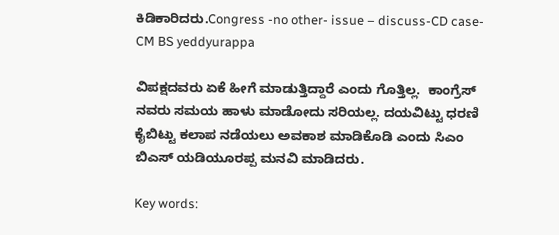ಕಿಡಿಕಾರಿದರು.Congress -no other- issue – discuss-CD case- CM BS yeddyurappa

ವಿಪಕ್ಷದವರು ಏಕೆ ಹೀಗೆ ಮಾಡುತ್ತಿದ್ದಾರೆ ಎಂದು ಗೊತ್ತಿಲ್ಲ.  ಕಾಂಗ್ರೆಸ್ ನವರು ಸಮಯ ಹಾಳು ಮಾಡೋದು ಸರಿಯಲ್ಲ. ದಯವಿಟ್ಟು ಧರಣಿ ಕೈಬಿಟ್ಟು ಕಲಾಪ ನಡೆಯಲು ಅವಕಾಶ ಮಾಡಿಕೊಡಿ ಎಂದು ಸಿಎಂ ಬಿಎಸ್ ಯಡಿಯೂರಪ್ಪ ಮನವಿ ಮಾಡಿದರು.

Key words: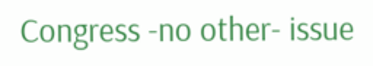Congress -no other- issue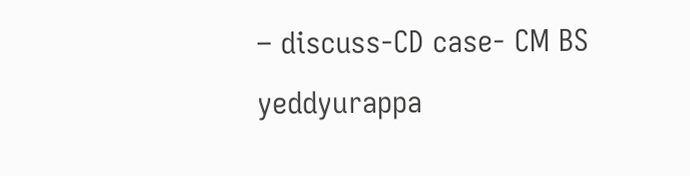– discuss-CD case- CM BS yeddyurappa